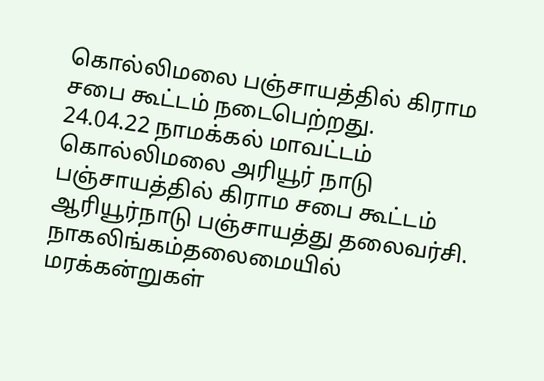கொல்லிமலை பஞ்சாயத்தில் கிராம சபை கூட்டம் நடைபெற்றது.
24.04.22 நாமக்கல் மாவட்டம் கொல்லிமலை அரியூர் நாடு பஞ்சாயத்தில் கிராம சபை கூட்டம் ஆரியூர்நாடு பஞ்சாயத்து தலைவர்சி. நாகலிங்கம்தலைமையில் மரக்கன்றுகள்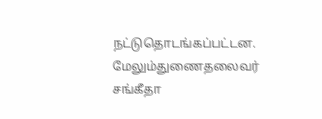நட்டுதொடங்கப்பட்டன. மேலும்துணைதலைவர் சங்கீதா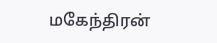மகேந்திரன்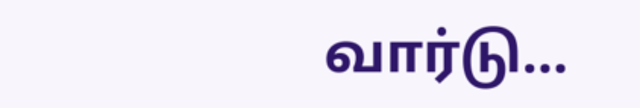வார்டு…